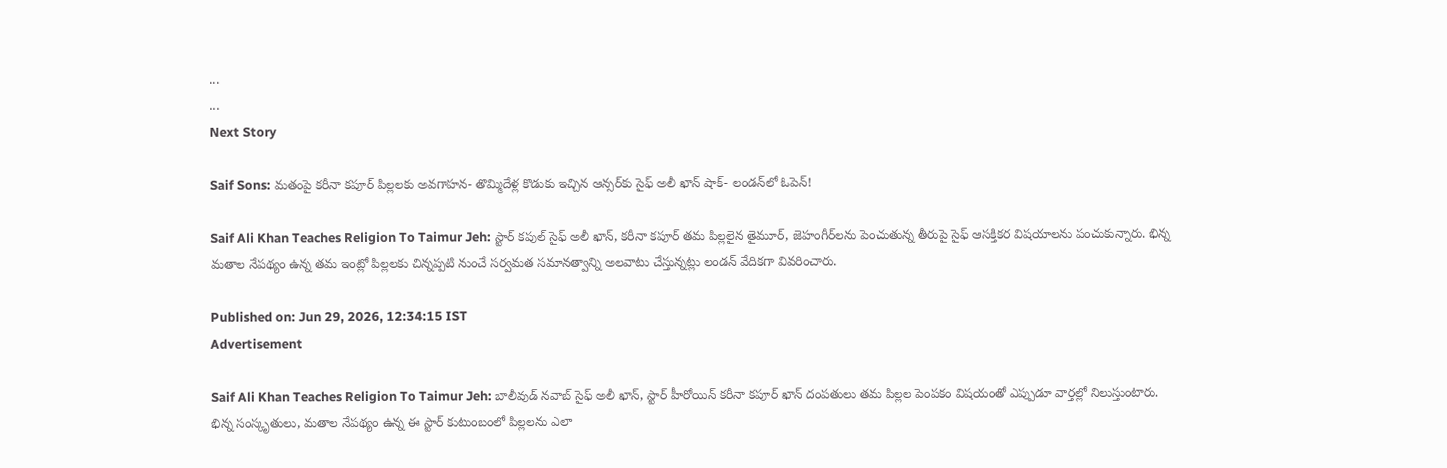...
...
Next Story

Saif Sons: మతంపై కరీనా కపూర్ పిల్లలకు అవగాహన- తొమ్మిదేళ్ల కొడుకు ఇచ్చిన ఆన్సర్‌కు సైఫ్ అలీ ఖాన్ షాక్- లండన్‌లో ఓపెన్!

Saif Ali Khan Teaches Religion To Taimur Jeh: స్టార్ కపుల్ సైఫ్ అలీ ఖాన్, కరీనా కపూర్ తమ పిల్లలైన తైమూర్, జెహంగీర్‌లను పెంచుతున్న తీరుపై సైఫ్ ఆసక్తికర విషయాలను పంచుకున్నారు. భిన్న మతాల నేపథ్యం ఉన్న తమ ఇంట్లో పిల్లలకు చిన్నప్పటి నుంచే సర్వమత సమానత్వాన్ని అలవాటు చేస్తున్నట్లు లండన్ వేదికగా వివరించారు.

Published on: Jun 29, 2026, 12:34:15 IST
Advertisement

Saif Ali Khan Teaches Religion To Taimur Jeh: బాలీవుడ్ నవాబ్ సైఫ్ అలీ ఖాన్, స్టార్ హీరోయిన్ కరీనా కపూర్ ఖాన్ దంపతులు తమ పిల్లల పెంపకం విషయంతో ఎప్పుడూ వార్తల్లో నిలుస్తుంటారు. భిన్న సంస్కృతులు, మతాల నేపథ్యం ఉన్న ఈ స్టార్ కుటుంబంలో పిల్లలను ఎలా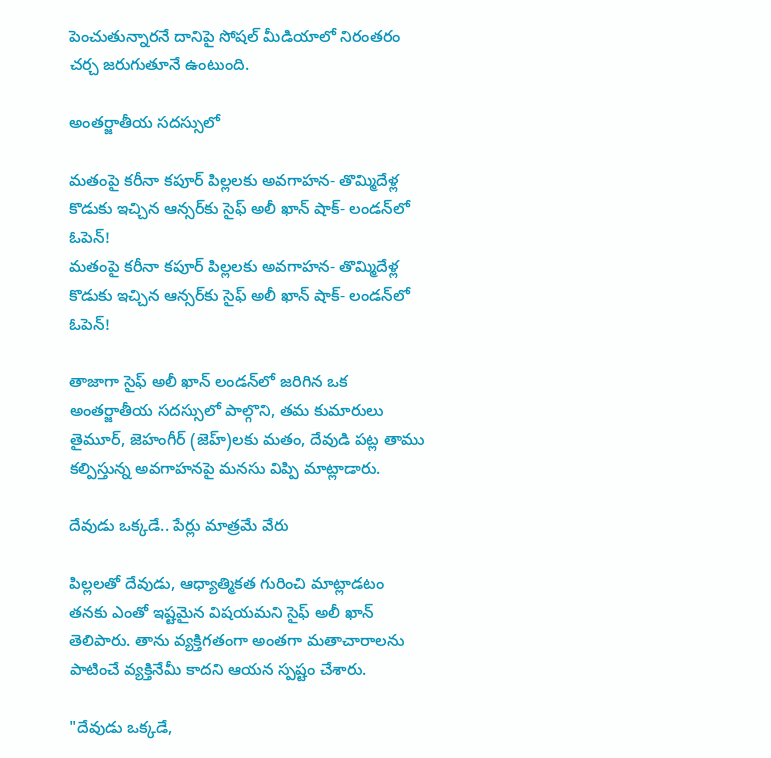పెంచుతున్నారనే దానిపై సోషల్ మీడియాలో నిరంతరం చర్చ జరుగుతూనే ఉంటుంది.

అంతర్జాతీయ సదస్సులో

మతంపై కరీనా కపూర్ పిల్లలకు అవగాహన- తొమ్మిదేళ్ల కొడుకు ఇచ్చిన ఆన్సర్‌కు సైఫ్ అలీ ఖాన్ షాక్- లండన్‌లో ఓపెన్!
మతంపై కరీనా కపూర్ పిల్లలకు అవగాహన- తొమ్మిదేళ్ల కొడుకు ఇచ్చిన ఆన్సర్‌కు సైఫ్ అలీ ఖాన్ షాక్- లండన్‌లో ఓపెన్!

తాజాగా సైఫ్ అలీ ఖాన్ లండన్‌లో జరిగిన ఒక అంతర్జాతీయ సదస్సులో పాల్గొని, తమ కుమారులు తైమూర్, జెహంగీర్ (జెహ్)లకు మతం, దేవుడి పట్ల తాము కల్పిస్తున్న అవగాహనపై మనసు విప్పి మాట్లాడారు.

దేవుడు ఒక్కడే.. పేర్లు మాత్రమే వేరు

పిల్లలతో దేవుడు, ఆధ్యాత్మికత గురించి మాట్లాడటం తనకు ఎంతో ఇష్టమైన విషయమని సైఫ్ అలీ ఖాన్ తెలిపారు. తాను వ్యక్తిగతంగా అంతగా మతాచారాలను పాటించే వ్యక్తినేమీ కాదని ఆయన స్పష్టం చేశారు.

"దేవుడు ఒక్కడే,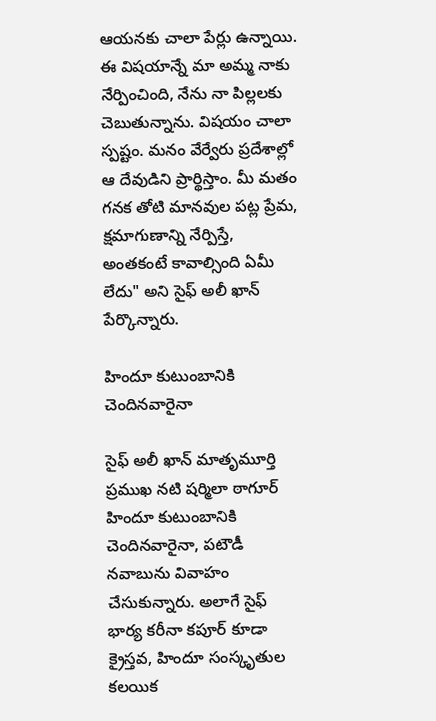ఆయనకు చాలా పేర్లు ఉన్నాయి. ఈ విషయాన్నే మా అమ్మ నాకు నేర్పించింది, నేను నా పిల్లలకు చెబుతున్నాను. విషయం చాలా స్పష్టం. మనం వేర్వేరు ప్రదేశాల్లో ఆ దేవుడిని ప్రార్థిస్తాం. మీ మతం గనక తోటి మానవుల పట్ల ప్రేమ, క్షమాగుణాన్ని నేర్పిస్తే, అంతకంటే కావాల్సింది ఏమీ లేదు" అని సైఫ్ అలీ ఖాన్ పేర్కొన్నారు.

హిందూ కుటుంబానికి చెందినవారైనా

సైఫ్ అలీ ఖాన్ మాతృమూర్తి ప్రముఖ నటి షర్మిలా ఠాగూర్ హిందూ కుటుంబానికి చెందినవారైనా, పటౌడీ నవాబును వివాహం చేసుకున్నారు. అలాగే సైఫ్ భార్య కరీనా కపూర్ కూడా క్రైస్తవ, హిందూ సంస్కృతుల కలయిక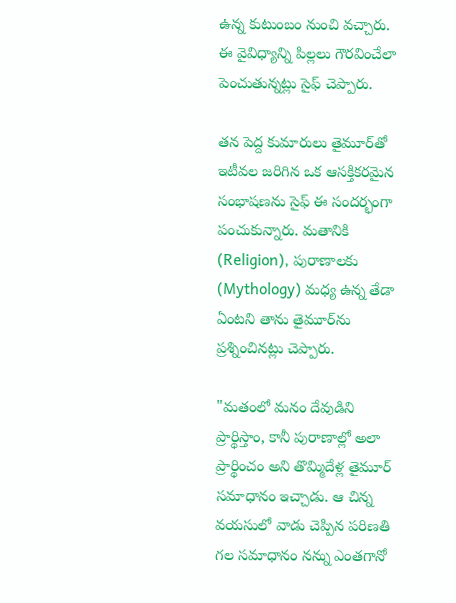ఉన్న కుటుంబం నుంచి వచ్చారు. ఈ వైవిధ్యాన్ని పిల్లలు గౌరవించేలా పెంచుతున్నట్లు సైఫ్ చెప్పారు.

తన పెద్ద కుమారులు తైమూర్‌తో ఇటీవల జరిగిన ఒక ఆసక్తికరమైన సంభాషణను సైఫ్ ఈ సందర్భంగా పంచుకున్నారు. మతానికి (Religion), పురాణాలకు (Mythology) మధ్య ఉన్న తేడా ఏంటని తాను తైమూర్‌ను ప్రశ్నించినట్లు చెప్పారు.

"మతంలో మనం దేవుడిని ప్రార్థిస్తాం, కానీ పురాణాల్లో అలా ప్రార్థించం అని తొమ్మిదేళ్ల తైమూర్ సమాధానం ఇచ్చాడు. ఆ చిన్న వయసులో వాడు చెప్పిన పరిణతి గల సమాధానం నన్ను ఎంతగానో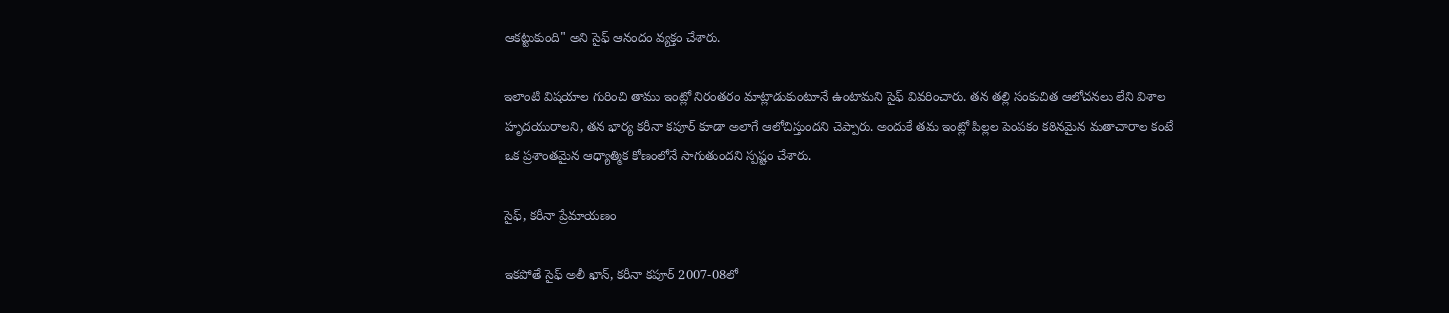ఆకట్టుకుంది" అని సైఫ్ ఆనందం వ్యక్తం చేశారు.

ఇలాంటి విషయాల గురించి తాము ఇంట్లో నిరంతరం మాట్లాడుకుంటూనే ఉంటామని సైఫ్ వివరించారు. తన తల్లి సంకుచిత ఆలోచనలు లేని విశాల హృదయురాలని, తన భార్య కరీనా కపూర్ కూడా అలాగే ఆలోచిస్తుందని చెప్పారు. అందుకే తమ ఇంట్లో పిల్లల పెంపకం కఠినమైన మతాచారాల కంటే ఒక ప్రశాంతమైన ఆధ్యాత్మిక కోణంలోనే సాగుతుందని స్పష్టం చేశారు.

సైఫ్, కరీనా ప్రేమాయణం

ఇకపోతే సైఫ్ అలీ ఖాన్, కరీనా కపూర్ 2007-08లో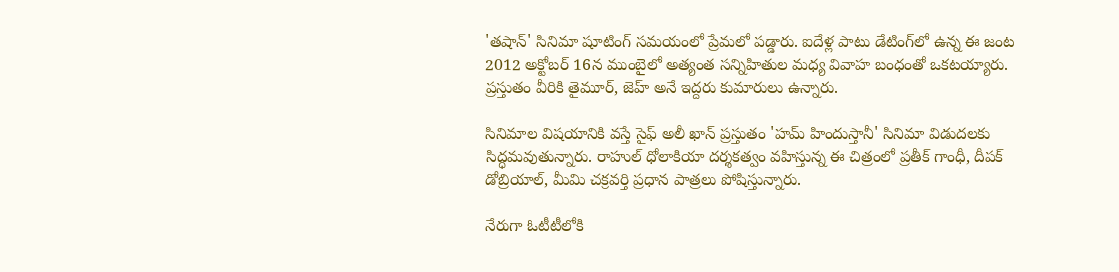'తషాన్' సినిమా షూటింగ్ సమయంలో ప్రేమలో పడ్డారు. ఐదేళ్ల పాటు డేటింగ్‌లో ఉన్న ఈ జంట 2012 అక్టోబర్ 16న ముంబైలో అత్యంత సన్నిహితుల మధ్య వివాహ బంధంతో ఒకటయ్యారు. ప్రస్తుతం వీరికి తైమూర్, జెహ్ అనే ఇద్దరు కుమారులు ఉన్నారు.

సినిమాల విషయానికి వస్తే సైఫ్ అలీ ఖాన్ ప్రస్తుతం 'హమ్ హిందుస్తానీ' సినిమా విడుదలకు సిద్ధమవుతున్నారు. రాహుల్ ధోలాకియా దర్శకత్వం వహిస్తున్న ఈ చిత్రంలో ప్రతీక్ గాంధీ, దీపక్ డోబ్రియాల్, మీమి చక్రవర్తి ప్రధాన పాత్రలు పోషిస్తున్నారు.

నేరుగా ఓటీటీలోకి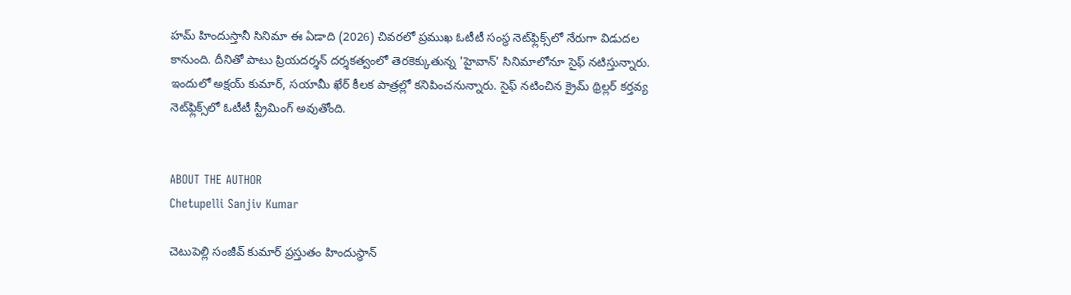హమ్ హిందుస్తానీ సినిమా ఈ ఏడాది (2026) చివరలో ప్రముఖ ఓటీటీ సంస్థ నెట్‌ఫ్లిక్స్‌లో నేరుగా విడుదల కానుంది. దీనితో పాటు ప్రియదర్శన్ దర్శకత్వంలో తెరకెక్కుతున్న 'హైవాన్' సినిమాలోనూ సైఫ్ నటిస్తున్నారు. ఇందులో అక్షయ్ కుమార్, సయామీ ఖేర్ కీలక పాత్రల్లో కనిపించనున్నారు. సైఫ్ నటించిన క్రైమ్ థ్రిల్లర్ కర్తవ్య నెట్‌ఫ్లిక్స్‌లో ఓటీటీ స్ట్రీమింగ్ అవుతోంది.


ABOUT THE AUTHOR
Chetupelli Sanjiv Kumar

చెటుపెల్లి సంజీవ్ కుమార్ ప్రస్తుతం హిందుస్థాన్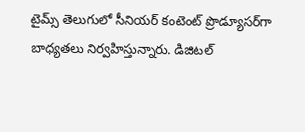టైమ్స్ తెలుగులో సీనియర్ కంటెంట్ ప్రొడ్యూసర్‌గా బాధ్యతలు నిర్వహిస్తున్నారు. డిజిటల్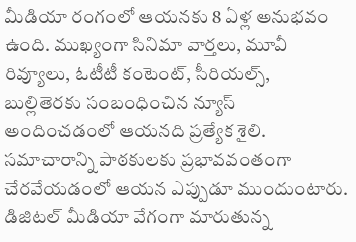మీడియా రంగంలో ఆయనకు 8 ఏళ్ల అనుభవం ఉంది. ముఖ్యంగా సినిమా వార్తలు, మూవీ రివ్యూలు, ఓటీటీ కంటెంట్, సీరియల్స్, బుల్లితెరకు సంబంధించిన న్యూస్ అందించడంలో ఆయనది ప్రత్యేక శైలి. సమాచారాన్ని పాఠకులకు ప్రభావవంతంగా చేరవేయడంలో ఆయన ఎప్పుడూ ముందుంటారు. డిజిటల్ మీడియా వేగంగా మారుతున్న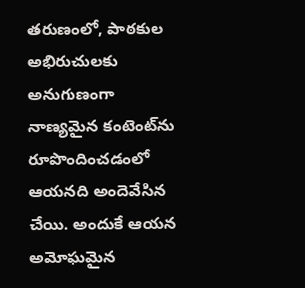తరుణంలో, పాఠకుల అభిరుచులకు అనుగుణంగా నాణ్యమైన కంటెంట్‌ను రూపొందించడంలో ఆయనది అందెవేసిన చేయి. అందుకే ఆయన అమోఘమైన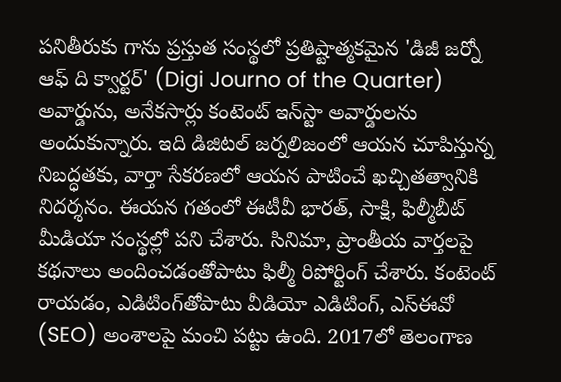పనితీరుకు గాను ప్రస్తుత సంస్థలో ప్రతిష్టాత్మకమైన 'డిజీ జర్నో ఆఫ్ ది క్వార్టర్' (Digi Journo of the Quarter) అవార్డును, అనేకసార్లు కంటెంట్ ఇన్‌స్టా అవార్డులను అందుకున్నారు. ఇది డిజిటల్ జర్నలిజంలో ఆయన చూపిస్తున్న నిబద్ధతకు, వార్తా సేకరణలో ఆయన పాటించే ఖచ్చితత్వానికి నిదర్శనం. ఈయన గతంలో ఈటీవీ భారత్, సాక్షి, ఫిల్మీబీట్ మీడియా సంస్థల్లో పని చేశారు. సినిమా, ప్రాంతీయ వార్తలపై కథనాలు అందించడంతోపాటు ఫిల్మీ రిపోర్టింగ్ చేశారు. కంటెంట్ రాయడం, ఎడిటింగ్‌తోపాటు వీడియో ఎడిటింగ్, ఎస్‌ఈవో (SEO) అంశాలపై మంచి పట్టు ఉంది. 2017లో తెలంగాణ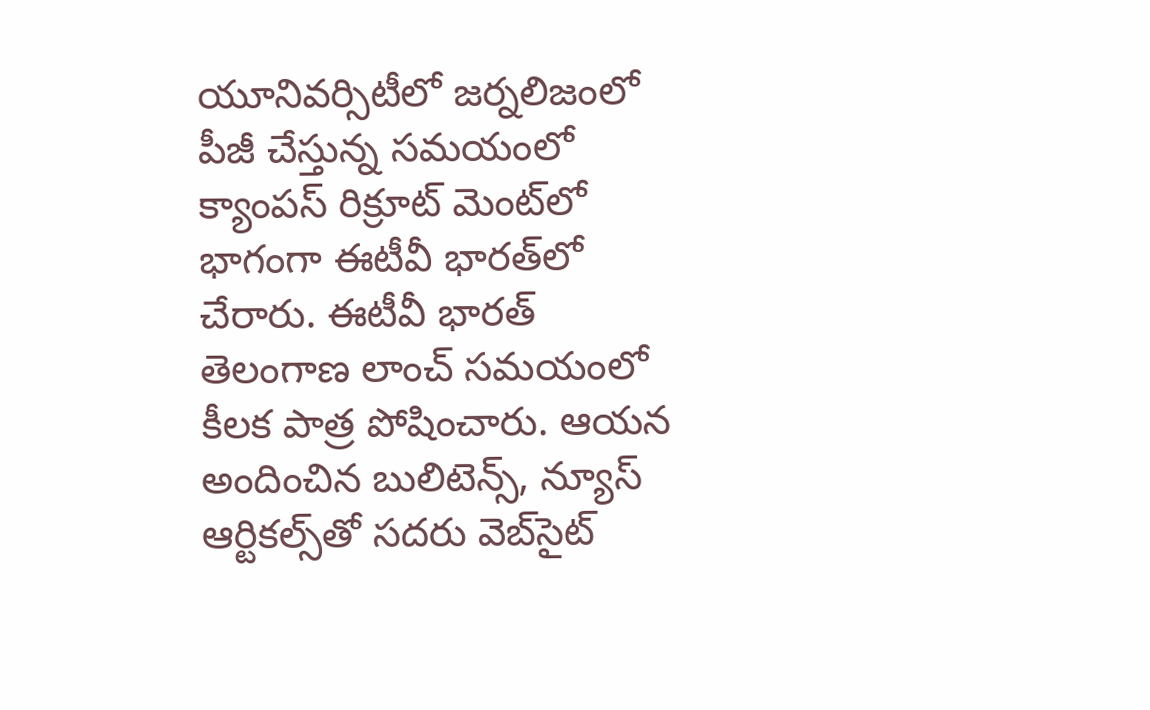యూనివర్సిటీలో జర్నలిజంలో పీజీ చేస్తున్న సమయంలో క్యాంపస్ రిక్రూట్ మెంట్‌లో భాగంగా ఈటీవీ భారత్‌లో చేరారు. ఈటీవీ భారత్ తెలంగాణ లాంచ్ సమయంలో కీలక పాత్ర పోషించారు. ఆయన అందించిన బులిటెన్స్, న్యూస్ ఆర్టికల్స్‌తో సదరు వెబ్‌సైట్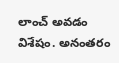లాంచ్ అవడం విశేషం. అనంతరం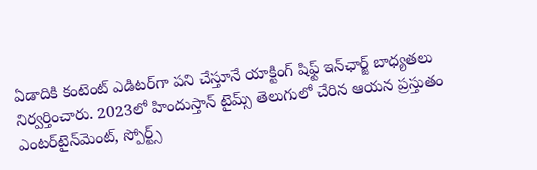ఏడాదికి కంటెంట్ ఎడిటర్‌గా పని చేస్తూనే యాక్టింగ్ షిఫ్ట్ ఇన్‌ఛార్జ్ బాధ్యతలు నిర్వర్తించారు. 2023లో హిందుస్తాన్ టైమ్స్ తెలుగులో చేరిన ఆయన ప్రస్తుతం ఎంటర్‌టైన్‌మెంట్, స్పోర్ట్స్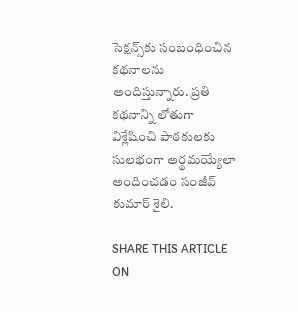సెక్షన్స్‌కు సంబంధించిన కథనాలను అందిస్తున్నారు. ప్రతి కథనాన్ని లోతుగా విశ్లేషించి పాఠకులకు సులభంగా అర్థమయ్యేలా అందించడం సంజీవ్ కుమార్ శైలి.

SHARE THIS ARTICLE ON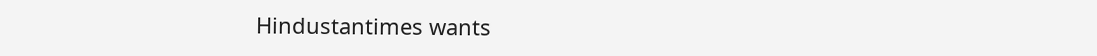Hindustantimes wants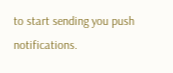to start sending you push notifications.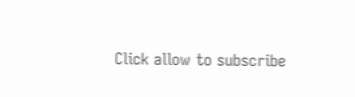Click allow to subscribe